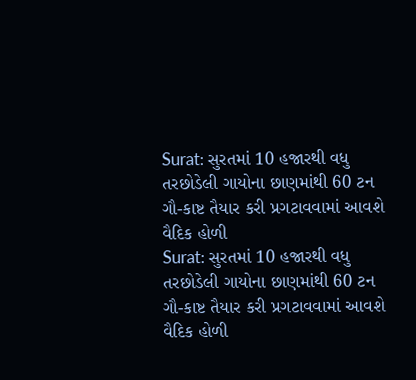Surat: સુરતમાં 10 હજારથી વધુ તરછોડેલી ગાયોના છાણમાંથી 60 ટન ગૌ-કાષ્ટ તૈયાર કરી પ્રગટાવવામાં આવશે વૈદિક હોળી
Surat: સુરતમાં 10 હજારથી વધુ તરછોડેલી ગાયોના છાણમાંથી 60 ટન ગૌ-કાષ્ટ તૈયાર કરી પ્રગટાવવામાં આવશે વૈદિક હોળી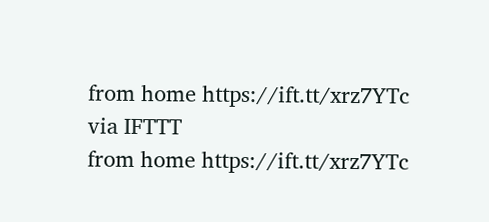from home https://ift.tt/xrz7YTc
via IFTTT
from home https://ift.tt/xrz7YTc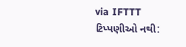via IFTTT
ટિપ્પણીઓ નથી: